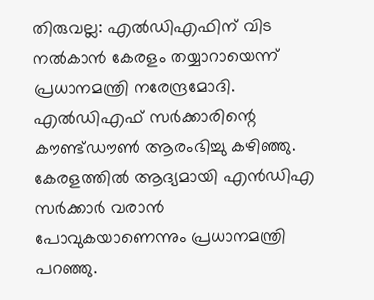തിരുവല്ല: എൽഡിഎഫിന് വിട നൽകാൻ കേരളം തയ്യാറായെന്ന് പ്രധാനമന്ത്രി നരേന്ദ്രമോദി. എൽഡിഎഫ് സർക്കാരിന്റെ കൗണ്ട്ഡൗൺ ആരംഭിച്ചു കഴിഞ്ഞു. കേരളത്തിൽ ആദ്യമായി എൻഡിഎ സർക്കാർ വരാൻ പോവുകയാണെന്നും പ്രധാനമന്ത്രി പറഞ്ഞു.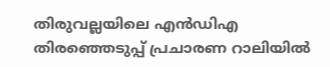തിരുവല്ലയിലെ എൻഡിഎ തിരഞ്ഞെടുപ്പ് പ്രചാരണ റാലിയിൽ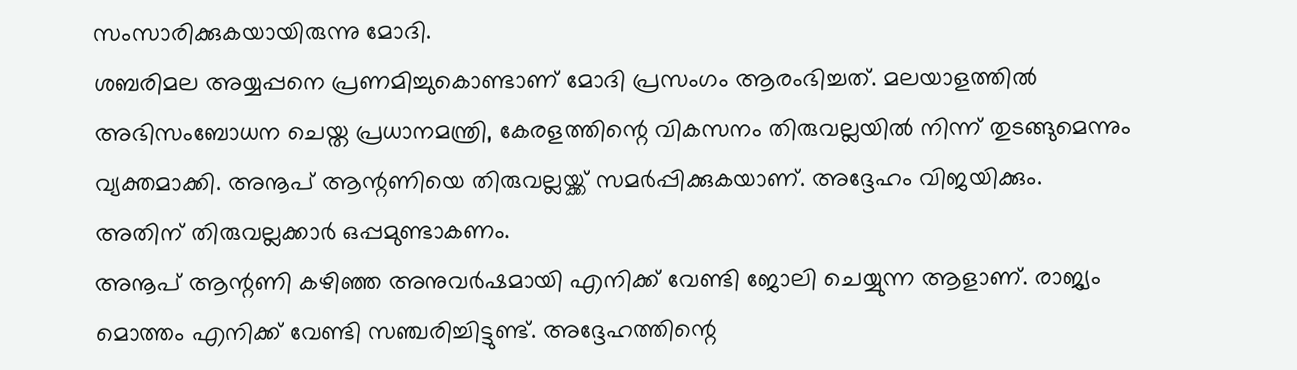സംസാരിക്കുകയായിരുന്നു മോദി.
ശബരിമല അയ്യപ്പനെ പ്രണമിച്ചുകൊണ്ടാണ് മോദി പ്രസംഗം ആരംഭിച്ചത്. മലയാളത്തിൽ അഭിസംബോധന ചെയ്ത പ്രധാനമന്ത്രി, കേരളത്തിന്റെ വികസനം തിരുവല്ലയിൽ നിന്ന് തുടങ്ങുമെന്നും വ്യക്തമാക്കി. അനൂപ് ആന്റണിയെ തിരുവല്ലയ്ക്ക് സമർപ്പിക്കുകയാണ്. അദ്ദേഹം വിജയിക്കും. അതിന് തിരുവല്ലക്കാർ ഒപ്പമുണ്ടാകണം.
അനൂപ് ആന്റണി കഴിഞ്ഞ അനുവർഷമായി എനിക്ക് വേണ്ടി ജോലി ചെയ്യുന്ന ആളാണ്. രാജ്യം മൊത്തം എനിക്ക് വേണ്ടി സഞ്ചരിച്ചിട്ടുണ്ട്. അദ്ദേഹത്തിന്റെ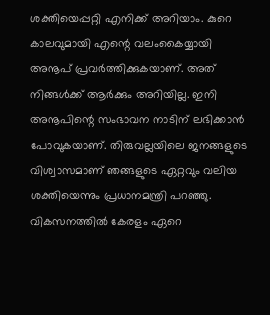ശക്തിയെപ്പറ്റി എനിക്ക് അറിയാം. കുറെ കാലവുമായി എന്റെ വലംകൈയ്യായി അനൂപ് പ്രവർത്തിക്കുകയാണ്. അത് നിങ്ങൾക്ക് ആർക്കും അറിയില്ല. ഇനി അനൂപിന്റെ സംഭാവന നാടിന് ലഭിക്കാൻ പോവുകയാണ്. തിരുവല്ലയിലെ ജനങ്ങളുടെ വിശ്വാസമാണ് ഞങ്ങളുടെ ഏറ്റവും വലിയ ശക്തിയെന്നും പ്രധാനമന്ത്രി പറഞ്ഞു.
വികസനത്തിൽ കേരളം ഏറെ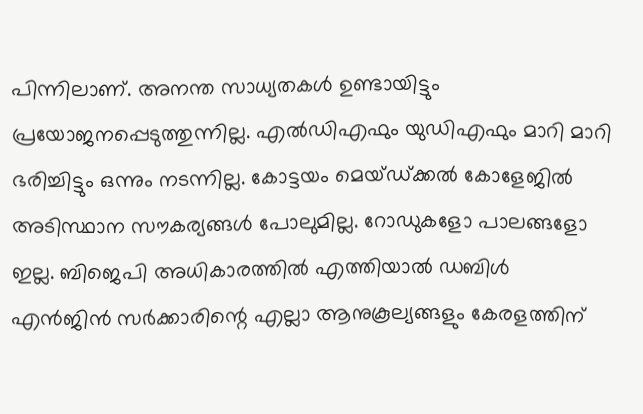പിന്നിലാണ്. അനന്ത സാധ്യതകൾ ഉണ്ടായിട്ടും പ്രയോജനപ്പെടുത്തുന്നില്ല. എൽഡിഎഫും യുഡിഎഫും മാറി മാറി ഭരിച്ചിട്ടും ഒന്നും നടന്നില്ല. കോട്ടയം മെയ്ഡ്ക്കൽ കോളേജിൽ അടിസ്ഥാന സൗകര്യങ്ങൾ പോലുമില്ല. റോഡുകളോ പാലങ്ങളോ ഇല്ല. ബിജെപി അധികാരത്തിൽ എത്തിയാൽ ഡബിൾ എൻജിൻ സർക്കാരിന്റെ എല്ലാ ആനുകൂല്യങ്ങളും കേരളത്തിന്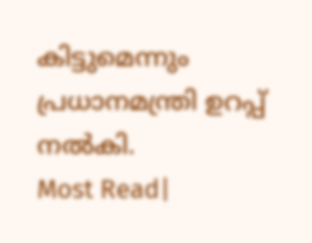കിട്ടുമെന്നും പ്രധാനമന്ത്രി ഉറപ്പ് നൽകി.
Most Read|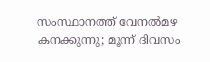സംസ്ഥാനത്ത് വേനൽമഴ കനക്കുന്നു; മൂന്ന് ദിവസം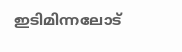ഇടിമിന്നലോട്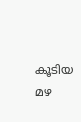കൂടിയ മഴ